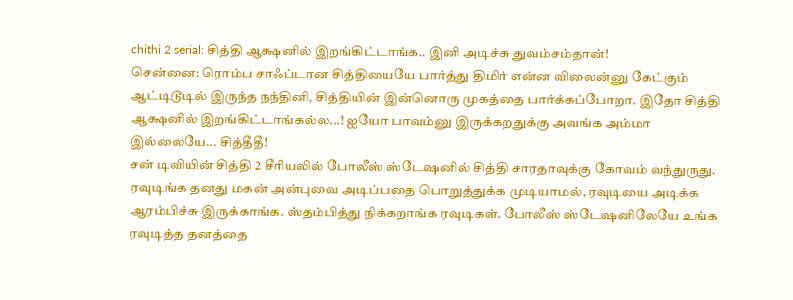chithi 2 serial: சித்தி ஆக்ஷனில் இறங்கிட்டாங்க.. இனி அடிச்சு துவம்சம்தான்!
சென்னை: ரொம்ப சாஃப்டான சித்தியையே பார்த்து திமிர் என்ன விலைன்னு கேட்கும் ஆட்டிடூடில் இருந்த நந்தினி, சித்தியின் இன்னொரு முகத்தை பார்க்கப்போறா. இதோ சித்தி ஆக்ஷனில் இறங்கிட்டாங்கல்ல...! ஐயோ பாவம்னு இருக்கறதுக்கு அவங்க அம்மா இல்லையே... சித்தீதீ!
சன் டிவியின் சித்தி 2 சீரியலில் போலீஸ் ஸ்டேஷனில் சித்தி சாரதாவுக்கு கோவம் வந்துருது. ரவுடிங்க தனது மகன் அன்புவை அடிப்பதை பொறுத்துக்க முடியாமல், ரவுடியை அடிக்க ஆரம்பிச்சு இருக்காங்க. ஸ்தம்பித்து நிக்கறாங்க ரவுடிகள். போலீஸ் ஸ்டேஷனிலேயே உங்க ரவுடித்த தனத்தை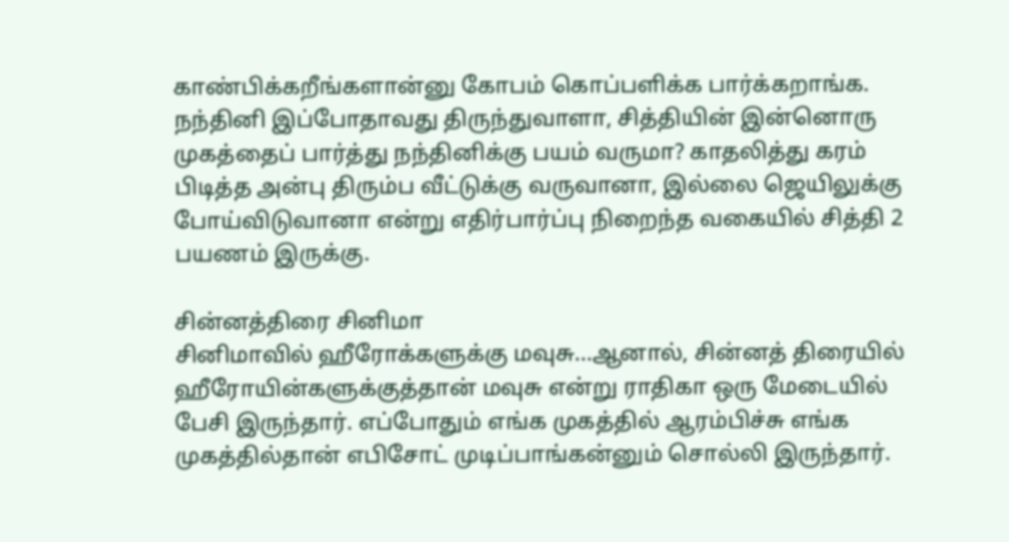காண்பிக்கறீங்களான்னு கோபம் கொப்பளிக்க பார்க்கறாங்க.
நந்தினி இப்போதாவது திருந்துவாளா, சித்தியின் இன்னொரு முகத்தைப் பார்த்து நந்தினிக்கு பயம் வருமா? காதலித்து கரம் பிடித்த அன்பு திரும்ப வீட்டுக்கு வருவானா, இல்லை ஜெயிலுக்கு போய்விடுவானா என்று எதிர்பார்ப்பு நிறைந்த வகையில் சித்தி 2 பயணம் இருக்கு.

சின்னத்திரை சினிமா
சினிமாவில் ஹீரோக்களுக்கு மவுசு...ஆனால், சின்னத் திரையில் ஹீரோயின்களுக்குத்தான் மவுசு என்று ராதிகா ஒரு மேடையில் பேசி இருந்தார். எப்போதும் எங்க முகத்தில் ஆரம்பிச்சு எங்க முகத்தில்தான் எபிசோட் முடிப்பாங்கன்னும் சொல்லி இருந்தார்.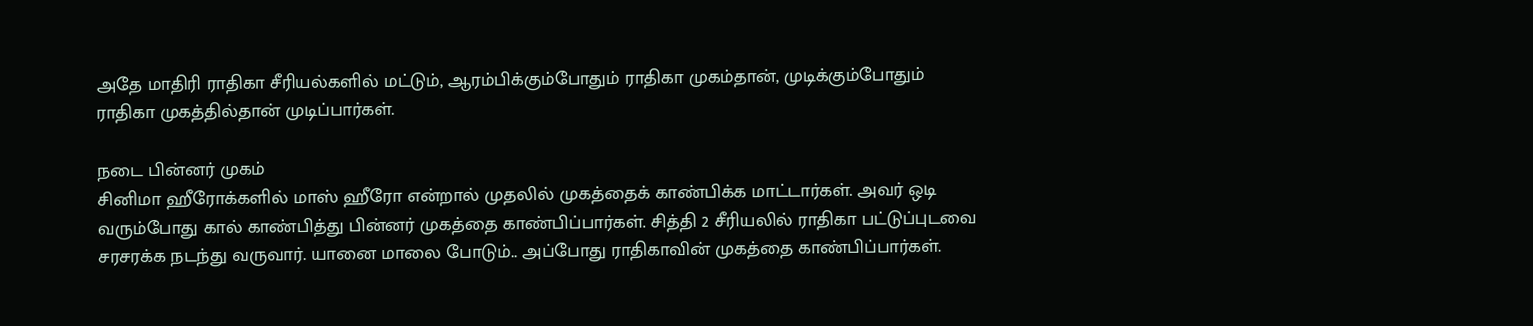அதே மாதிரி ராதிகா சீரியல்களில் மட்டும், ஆரம்பிக்கும்போதும் ராதிகா முகம்தான், முடிக்கும்போதும் ராதிகா முகத்தில்தான் முடிப்பார்கள்.

நடை பின்னர் முகம்
சினிமா ஹீரோக்களில் மாஸ் ஹீரோ என்றால் முதலில் முகத்தைக் காண்பிக்க மாட்டார்கள். அவர் ஒடி வரும்போது கால் காண்பித்து பின்னர் முகத்தை காண்பிப்பார்கள். சித்தி 2 சீரியலில் ராதிகா பட்டுப்புடவை சரசரக்க நடந்து வருவார். யானை மாலை போடும்.. அப்போது ராதிகாவின் முகத்தை காண்பிப்பார்கள்.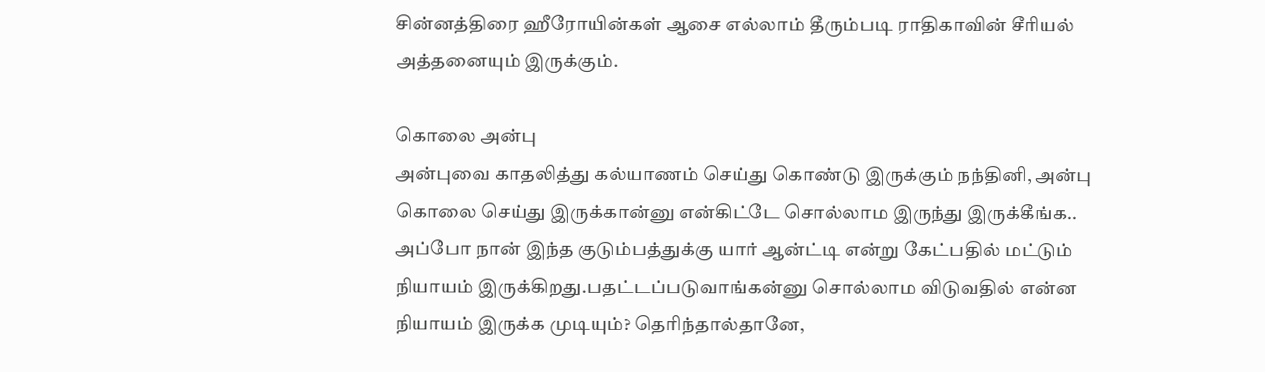சின்னத்திரை ஹீரோயின்கள் ஆசை எல்லாம் தீரும்படி ராதிகாவின் சீரியல் அத்தனையும் இருக்கும்.

கொலை அன்பு
அன்புவை காதலித்து கல்யாணம் செய்து கொண்டு இருக்கும் நந்தினி, அன்பு கொலை செய்து இருக்கான்னு என்கிட்டே சொல்லாம இருந்து இருக்கீங்க.. அப்போ நான் இந்த குடும்பத்துக்கு யார் ஆன்ட்டி என்று கேட்பதில் மட்டும் நியாயம் இருக்கிறது.பதட்டப்படுவாங்கன்னு சொல்லாம விடுவதில் என்ன நியாயம் இருக்க முடியும்? தெரிந்தால்தானே,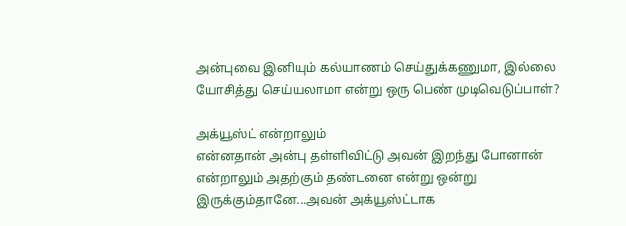அன்புவை இனியும் கல்யாணம் செய்துக்கணுமா, இல்லை யோசித்து செய்யலாமா என்று ஒரு பெண் முடிவெடுப்பாள்?

அக்யூஸ்ட் என்றாலும்
என்னதான் அன்பு தள்ளிவிட்டு அவன் இறந்து போனான் என்றாலும் அதற்கும் தண்டனை என்று ஒன்று இருக்கும்தானே...அவன் அக்யூஸ்ட்டாக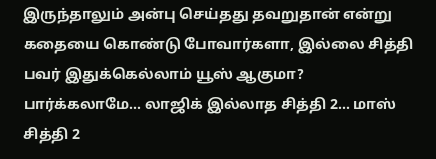இருந்தாலும் அன்பு செய்தது தவறுதான் என்று கதையை கொண்டு போவார்களா, இல்லை சித்தி பவர் இதுக்கெல்லாம் யூஸ் ஆகுமா? பார்க்கலாமே... லாஜிக் இல்லாத சித்தி 2... மாஸ் சித்தி 2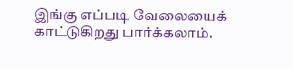இங்கு எப்படி வேலையைக் காட்டுகிறது பார்க்கலாம்.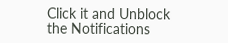Click it and Unblock the Notifications